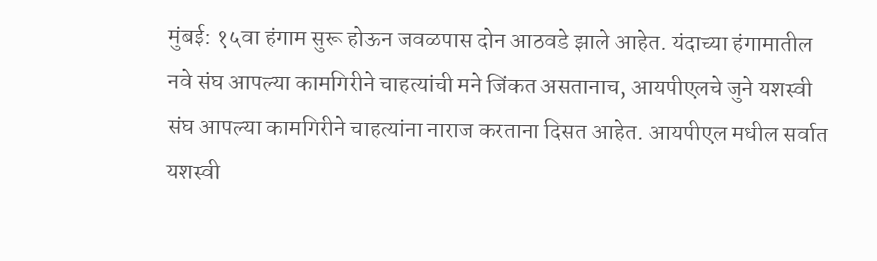मुंबई: १५वा हंगाम सुरू होऊन जवळपास दोन आठवडे झाले आहेत. यंदाच्या हंगामातील नवे संघ आपल्या कामगिरीने चाहत्यांची मने जिंकत असतानाच, आयपीएलचे जुने यशस्वी संघ आपल्या कामगिरीने चाहत्यांना नाराज करताना दिसत आहेत. आयपीएल मधील सर्वात यशस्वी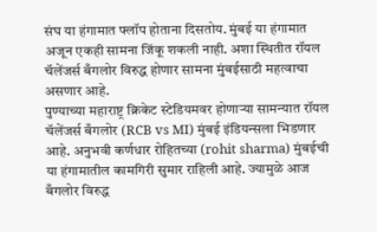संघ या हंगामात फ्लॉप होताना दिसतोय. मुंबई या हंगामात अजून एकही सामना जिंकू शकली नाही. अशा स्थितीत रॉयल चॅलेंजर्स बँगलोर विरुद्ध होणार सामना मुंबईसाठी महत्वाचा असणार आहे.
पुण्याच्या महाराष्ट्र क्रिकेट स्टेडियमवर होणाऱ्या सामन्यात रॉयल चॅलेंजर्स बँगलोर (RCB vs MI) मुंबई इंडियन्सला भिडणार आहे. अनुभवी कर्णधार रोहितच्या (rohit sharma) मुंबईची या हंगामातील कामगिरी सुमार राहिली आहे. ज्यामुळे आज बँगलोर विरुद्ध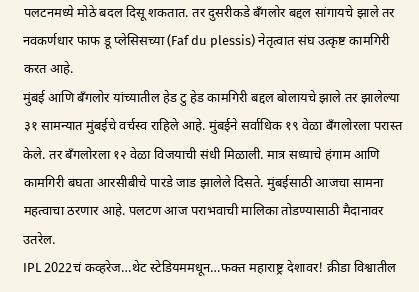पलटनमध्ये मोठे बदल दिसू शकतात. तर दुसरीकडे बँगलोर बद्दल सांगायचे झाले तर नवकर्णधार फाफ डू प्लेसिसच्या (Faf du plessis) नेतृत्वात संघ उत्कृष्ट कामगिरी करत आहे.
मुंबई आणि बँगलोर यांच्यातील हेड टु हेड कामगिरी बद्दल बोलायचे झाले तर झालेल्या ३१ सामन्यात मुंबईचे वर्चस्व राहिले आहे. मुंबईने सर्वाधिक १९ वेळा बँगलोरला परास्त केले. तर बँगलोरला १२ वेळा विजयाची संधी मिळाली. मात्र सध्याचे हंगाम आणि कामगिरी बघता आरसीबीचे पारडे जाड झालेले दिसते. मुंबईसाठी आजचा सामना महत्वाचा ठरणार आहे. पलटण आज पराभवाची मालिका तोडण्यासाठी मैदानावर उतरेल.
IPL 2022चं कव्हरेज…थेट स्टेडियममधून…फक्त महाराष्ट्र देशावर! क्रीडा विश्वातील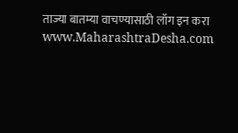ताज्या बातम्या वाचण्यासाठी लॉग इन करा www.MaharashtraDesha.com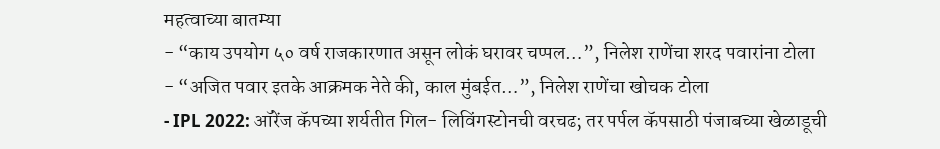महत्वाच्या बातम्या
- “काय उपयोग ५० वर्ष राजकारणात असून लोकं घरावर चप्पल…”, निलेश राणेंचा शरद पवारांना टोला
- “अजित पवार इतके आक्रमक नेते की, काल मुंबईत…”, निलेश राणेंचा खोचक टोला
- IPL 2022: ऑरेंज कॅपच्या शर्यतीत गिल- लिविंगस्टोनची वरचढ; तर पर्पल कॅपसाठी पंजाबच्या खेळाडूची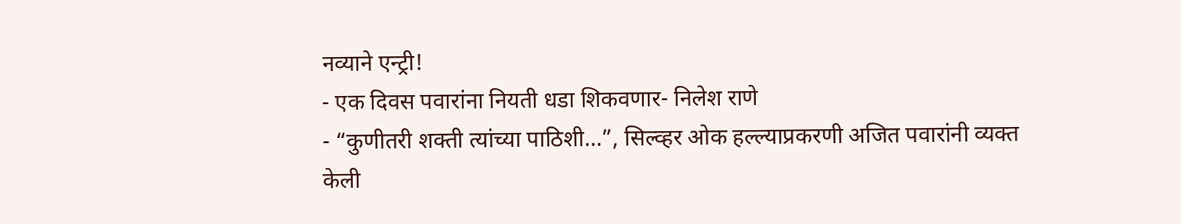नव्याने एन्ट्री!
- एक दिवस पवारांना नियती धडा शिकवणार- निलेश राणे
- “कुणीतरी शक्ती त्यांच्या पाठिशी…”, सिल्व्हर ओक हल्ल्याप्रकरणी अजित पवारांनी व्यक्त केली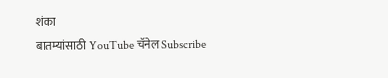शंका
बातम्यांसाठी YouTube चॅनेल Subscribe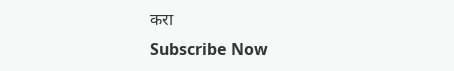करा
Subscribe Now